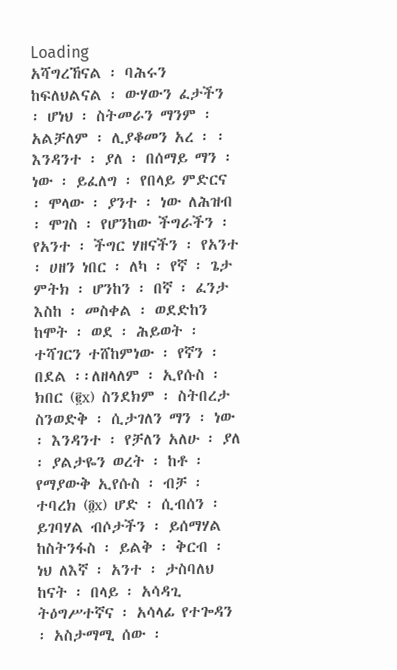Loading
አሻግረኸናል ፡ ባሕሩን ከፍለህልናል ፡ ውሃውን ፈታችን ፡ ሆነህ ፡ ስትመራን ማንም ፡ አልቻለም ፡ ሊያቆመን አረ ፡ ፡ እንዳንተ ፡ ያለ ፡ በሰማይ ማን ፡ ነው ፡ ይፈለግ ፡ የበላይ ምድርና ፡ ሞላው ፡ ያንተ ፡ ነው ለሕዝብ ፡ ሞገስ ፡ የሆንከው ችግራችን ፡ የአንተ ፡ ችግር ሃዘናችን ፡ የአንተ ፡ ሀዘን ነበር ፡ ለካ ፡ የኛ ፡ ጌታ ምትክ ፡ ሆንከን ፡ በኛ ፡ ፈንታ እስከ ፡ መስቀል ፡ ወደድከን ከሞት ፡ ወደ ፡ ሕይወት ፡ ተሻገርን ተሸከምነው ፡ የኛን ፡ በደል ፡፡ለዘላለም ፡ ኢየሱስ ፡ ክበር (፪x) ስንደክም ፡ ስትበረታ ስንወድቅ ፡ ሲታገለን ማን ፡ ነው ፡ እንዳንተ ፡ የቻለን አለሁ ፡ ያለ ፡ ያልታዬን ወረት ፡ ከቶ ፡ የማያውቅ ኢየሱስ ፡ ብቻ ፡ ተባረክ (፬x) ሆድ ፡ ሲብሰን ፡ ይገባሃል ብሶታችን ፡ ይሰማሃል ከስትንፋስ ፡ ይልቅ ፡ ቅርብ ፡ ነህ ለእኛ ፡ አንተ ፡ ታስባለህ ከናት ፡ በላይ ፡ አሳዳጊ ትዕግሥተኛና ፡ አሳላፊ የተጐዳን ፡ አስታማሚ ሰው ፡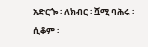አድርጐ ፡ ለክብር ፡ ሿሚ ባሕሩ ፡ ሲቆም ፡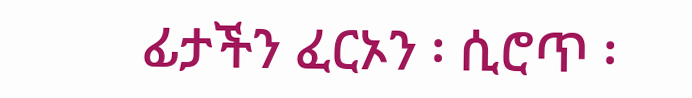ፊታችን ፈርኦን ፡ ሲሮጥ ፡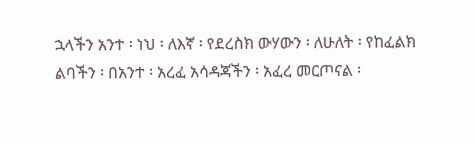ኋላችን አንተ ፡ ነህ ፡ ለእኛ ፡ የደረስክ ውሃውን ፡ ለሁለት ፡ የከፈልክ ልባችን ፡ በአንተ ፡ አረፈ አሳዳጃችን ፡ አፈረ መርጦናል ፡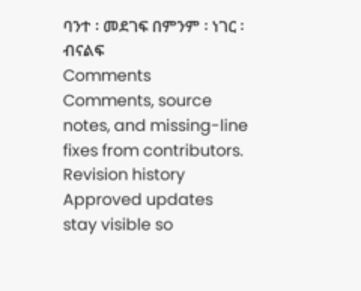ባንተ ፡ መደገፍ በምንም ፡ ነገር ፡ ብናልፍ
Comments
Comments, source notes, and missing-line fixes from contributors.
Revision history
Approved updates stay visible so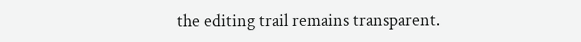the editing trail remains transparent.